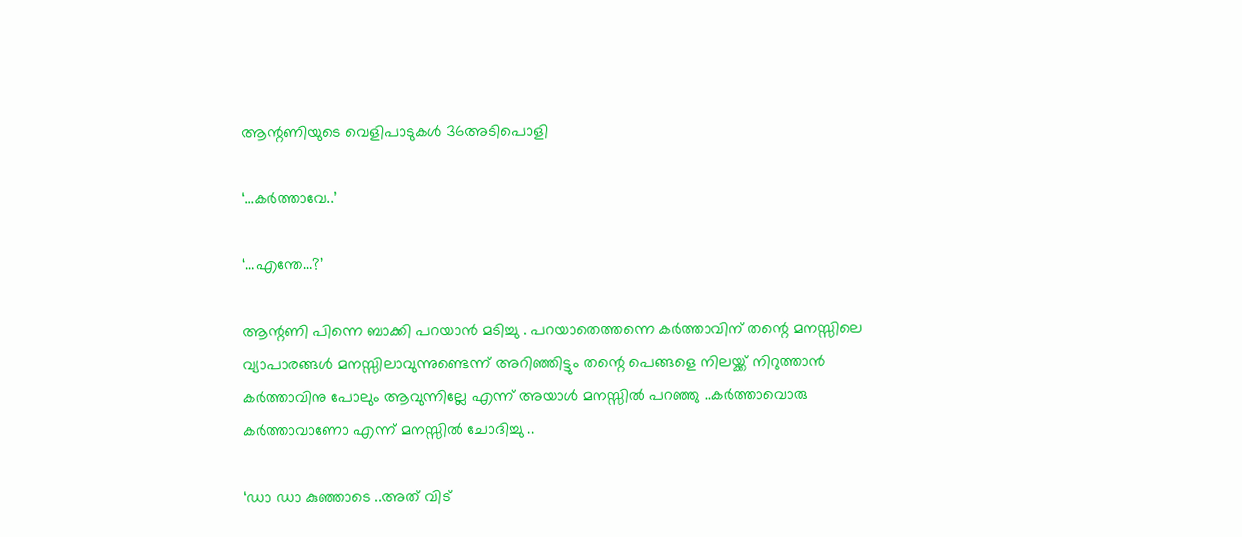ആന്റണിയുടെ വെളിപാടുകൾ 36അടിപൊളി

‘…കർത്താവേ..’

‘…എന്തേ…?’

ആന്റണി പിന്നെ ബാക്കി പറയാൻ മടിച്ചു . പറയാതെത്തന്നെ കർത്താവിന് തന്റെ മനസ്സിലെ വ്യാപാരങ്ങൾ മനസ്സിലാവുന്നുണ്ടെന്ന് അറിഞ്ഞിട്ടും തന്റെ പെങ്ങളെ നിലയ്ക്ക് നിറുത്താൻ കർത്താവിനു പോലും ആവുന്നില്ലേ എന്ന് അയാൾ മനസ്സിൽ പറഞ്ഞു ..കർത്താവൊരു കർത്താവാണോ എന്ന് മനസ്സിൽ ചോദിച്ചു ..

‘ഡാ ഡാ കുഞ്ഞാടെ ..അത് വിട്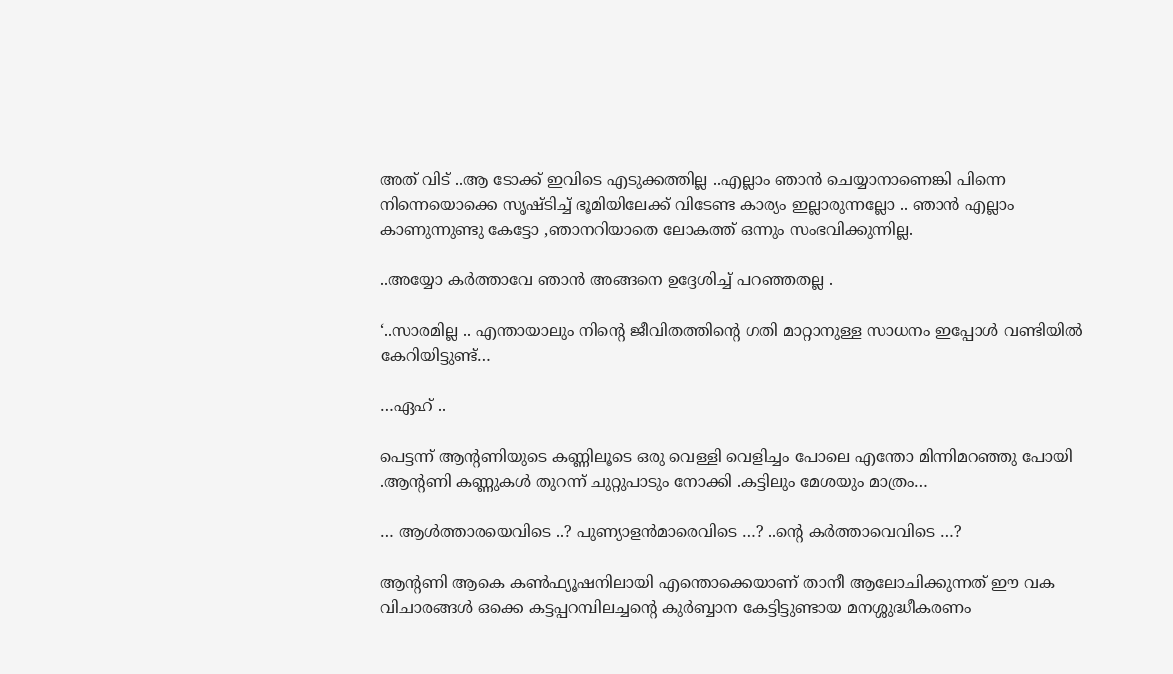അത് വിട് ..ആ ടോക്ക് ഇവിടെ എടുക്കത്തില്ല ..എല്ലാം ഞാൻ ചെയ്യാനാണെങ്കി പിന്നെ നിന്നെയൊക്കെ സൃഷ്ടിച്ച് ഭൂമിയിലേക്ക് വിടേണ്ട കാര്യം ഇല്ലാരുന്നല്ലോ .. ഞാൻ എല്ലാം കാണുന്നുണ്ടു കേട്ടോ ,ഞാനറിയാതെ ലോകത്ത് ഒന്നും സംഭവിക്കുന്നില്ല.

..അയ്യോ കർത്താവേ ഞാൻ അങ്ങനെ ഉദ്ദേശിച്ച് പറഞ്ഞതല്ല .

‘..സാരമില്ല .. എന്തായാലും നിന്റെ ജീവിതത്തിന്റെ ഗതി മാറ്റാനുള്ള സാധനം ഇപ്പോൾ വണ്ടിയിൽ കേറിയിട്ടുണ്ട്…

…ഏഹ് ..

പെട്ടന്ന് ആന്റണിയുടെ കണ്ണിലൂടെ ഒരു വെള്ളി വെളിച്ചം പോലെ എന്തോ മിന്നിമറഞ്ഞു പോയി .ആന്റണി കണ്ണുകൾ തുറന്ന് ചുറ്റുപാടും നോക്കി .കട്ടിലും മേശയും മാത്രം…

… ആൾത്താരയെവിടെ ..? പുണ്യാളൻമാരെവിടെ …? ..ന്റെ കർത്താവെവിടെ …?

ആന്റണി ആകെ കൺഫ്യൂഷനിലായി എന്തൊക്കെയാണ് താനീ ആലോചിക്കുന്നത് ഈ വക വിചാരങ്ങൾ ഒക്കെ കട്ടപ്പറമ്പിലച്ചന്റെ കുർബ്ബാന കേട്ടിട്ടുണ്ടായ മനശ്ശുദ്ധീകരണം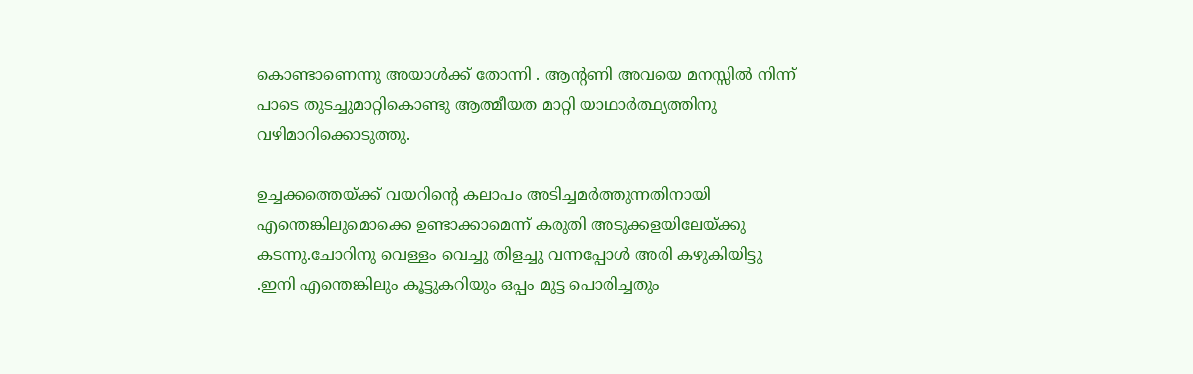കൊണ്ടാണെന്നു അയാൾക്ക് തോന്നി . ആന്റണി അവയെ മനസ്സിൽ നിന്ന് പാടെ തുടച്ചുമാറ്റികൊണ്ടു ആത്മീയത മാറ്റി യാഥാർത്ഥ്യത്തിനു വഴിമാറിക്കൊടുത്തു.

ഉച്ചക്കത്തെയ്ക്ക് വയറിന്റെ കലാപം അടിച്ചമർത്തുന്നതിനായി എന്തെങ്കിലുമൊക്കെ ഉണ്ടാക്കാമെന്ന് കരുതി അടുക്കളയിലേയ്ക്കു കടന്നു.ചോറിനു വെള്ളം വെച്ചു തിളച്ചു വന്നപ്പോൾ അരി കഴുകിയിട്ടു .ഇനി എന്തെങ്കിലും കൂട്ടുകറിയും ഒപ്പം മുട്ട പൊരിച്ചതും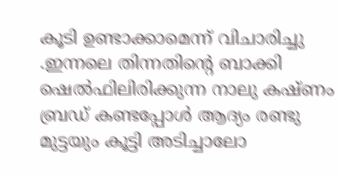കൂടി ഉണ്ടാക്കാമെന്ന് വിചാരിച്ചു .ഇന്നലെ തിന്നതിന്റെ ബാക്കി ഷെൽഫിലിരിക്കുന്ന നാലു കഷ്ണം ബ്രഡ് കണ്ടപ്പോൾ ആദ്യം രണ്ടു മുട്ടയും കൂട്ടി അടിച്ചാലോ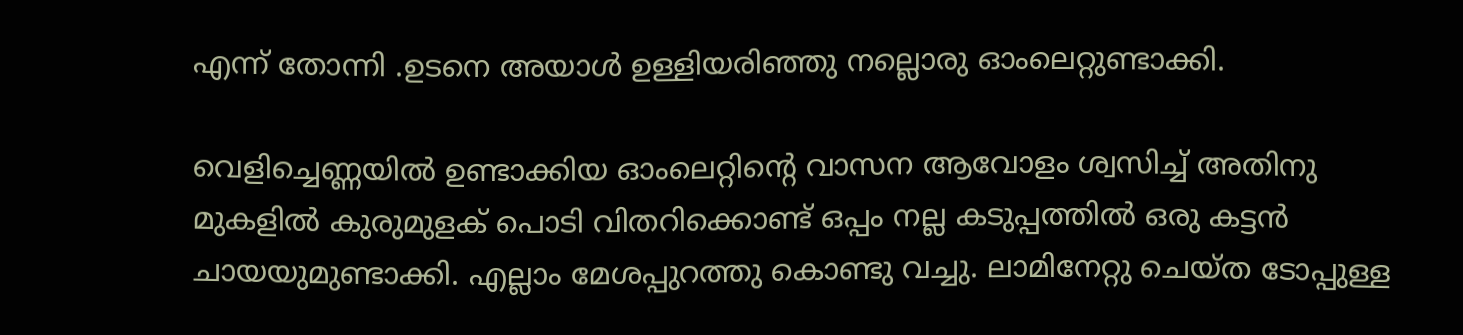എന്ന് തോന്നി .ഉടനെ അയാൾ ഉള്ളിയരിഞ്ഞു നല്ലൊരു ഓംലെറ്റുണ്ടാക്കി.

വെളിച്ചെണ്ണയിൽ ഉണ്ടാക്കിയ ഓംലെറ്റിന്റെ വാസന ആവോളം ശ്വസിച്ച് അതിനു മുകളിൽ കുരുമുളക് പൊടി വിതറിക്കൊണ്ട് ഒപ്പം നല്ല കടുപ്പത്തിൽ ഒരു കട്ടൻ ചായയുമുണ്ടാക്കി. എല്ലാം മേശപ്പുറത്തു കൊണ്ടു വച്ചു. ലാമിനേറ്റു ചെയ്ത ടോപ്പുള്ള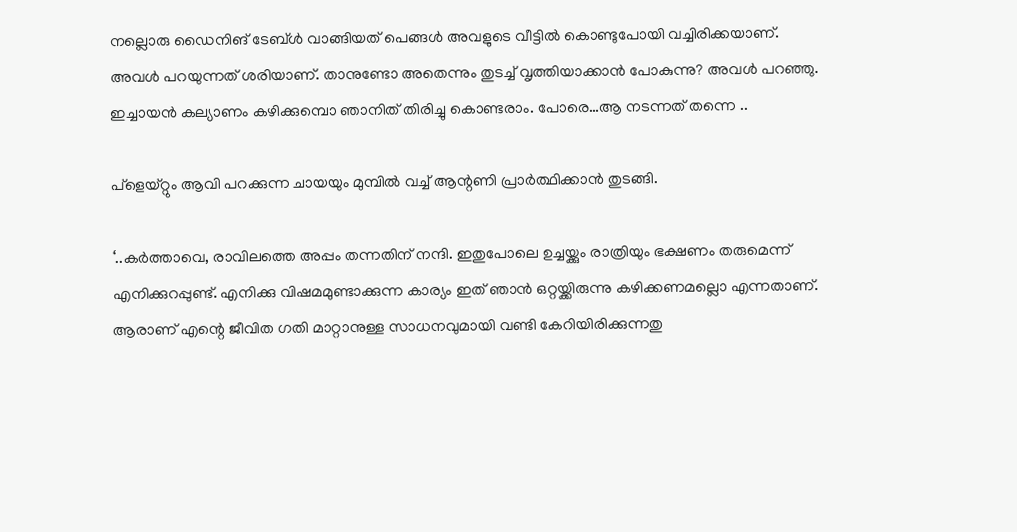നല്ലൊരു ഡൈനിങ് ടേബ്ൾ വാങ്ങിയത് പെങ്ങൾ അവളുടെ വീട്ടിൽ കൊണ്ടുപോയി വച്ചിരിക്കയാണ്. അവൾ പറയുന്നത് ശരിയാണ്. താനുണ്ടോ അതെന്നും തുടച്ച് വൃത്തിയാക്കാൻ പോകുന്നു? അവൾ പറഞ്ഞു. ഇച്ചായൻ കല്യാണം കഴിക്കുമ്പൊ ഞാനിത് തിരിച്ചു കൊണ്ടരാം. പോരെ…ആ നടന്നത് തന്നെ ..

പ്‌ളെയ്റ്റും ആവി പറക്കുന്ന ചായയും മുമ്പിൽ വച്ച് ആന്റണി പ്രാർത്ഥിക്കാൻ തുടങ്ങി.

‘..കർത്താവെ, രാവിലത്തെ അപ്പം തന്നതിന് നന്ദി. ഇതുപോലെ ഉച്ചയ്ക്കും രാത്രിയും ഭക്ഷണം തരുമെന്ന് എനിക്കുറപ്പുണ്ട്. എനിക്കു വിഷമമുണ്ടാക്കുന്ന കാര്യം ഇത് ഞാൻ ഒറ്റയ്ക്കിരുന്നു കഴിക്കണമല്ലൊ എന്നതാണ്. ആരാണ് എന്റെ ജീവിത ഗതി മാറ്റാനുള്ള സാധനവുമായി വണ്ടി കേറിയിരിക്കുന്നതു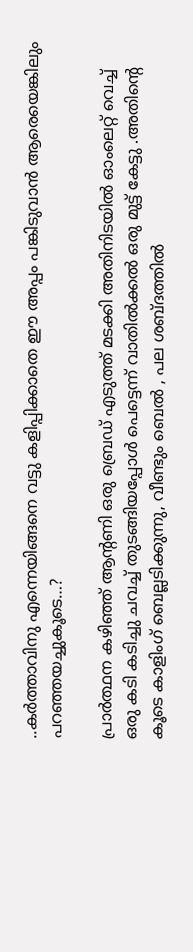..കർത്താവിനു എന്നെയിങ്ങനെ വട്ടു കളിപ്പിക്കാതെ ഈ അപ്പം പങ്കിടുവാൻ ആരെയെങ്കിലും പറഞ്ഞയച്ചുകൂടെ…?

പ്രാർത്ഥന കഴിഞ്ഞ് ആന്റണി ഒരു ബ്രെഡ് എടുത്ത് മടക്കി അതിനിടയിൽ ഓംലെറ്റ് വെച്ച് ഒരു കടി കടിച്ചു ചവച്ച് തുടങ്ങിയപ്പോൾ പെട്ടെന്ന് വാതിൽക്കൽ ഒരു മുട്ട് കേട്ടു .അതിന്റെ കൂടെ കാളിംഗ് ബെല്ലടിക്കുന്നു, വീണ്ടും ബെൽ , പല ശബ്ദത്തിൽ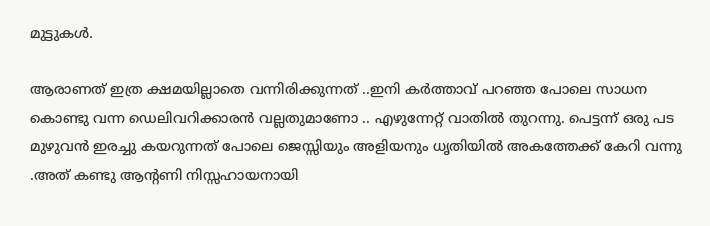മുട്ടുകൾ.

ആരാണത് ഇത്ര ക്ഷമയില്ലാതെ വന്നിരിക്കുന്നത് ..ഇനി കർത്താവ് പറഞ്ഞ പോലെ സാധന കൊണ്ടു വന്ന ഡെലിവറിക്കാരൻ വല്ലതുമാണോ .. എഴുന്നേറ്റ് വാതിൽ തുറന്നു. പെട്ടന്ന് ഒരു പട മുഴുവൻ ഇരച്ചു കയറുന്നത് പോലെ ജെസ്സിയും അളിയനും ധൃതിയിൽ അകത്തേക്ക് കേറി വന്നു .അത് കണ്ടു ആന്റണി നിസ്സഹായനായി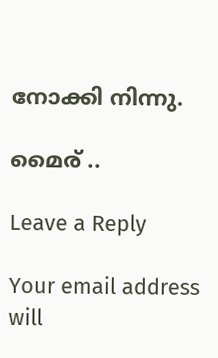നോക്കി നിന്നു.

മൈര് ..

Leave a Reply

Your email address will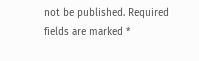not be published. Required fields are marked *